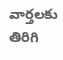వార్తలకు తిరిగి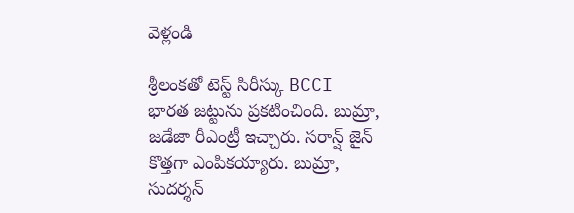వెళ్లండి

శ్రీలంకతో టెస్ట్ సిరీస్కు BCCI భారత జట్టును ప్రకటించింది. బుమ్రా, జడేజా రీఎంట్రీ ఇచ్చారు. సరాన్ష్ జైన్ కొత్తగా ఎంపికయ్యారు. బుమ్రా, సుదర్శన్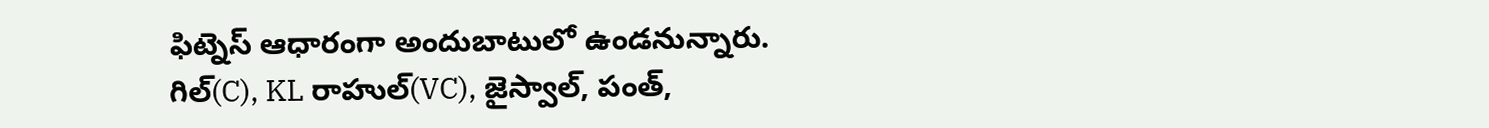ఫిట్నెస్ ఆధారంగా అందుబాటులో ఉండనున్నారు.
గిల్(C), KL రాహుల్(VC), జైస్వాల్, పంత్,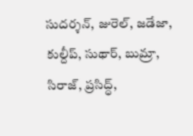సుదర్శన్, జురెల్, జడేజా, కుల్దీప్, సుథార్, బుమ్రా, సిరాజ్, ప్రసిద్ధ్,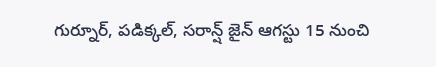గుర్నూర్, పడిక్కల్, సరాన్ష్ జైన్ ఆగస్టు 15 నుంచి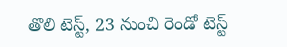తొలి టెస్ట్, 23 నుంచి రెండో టెస్ట్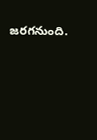జరగనుంది.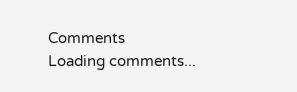Comments
Loading comments...